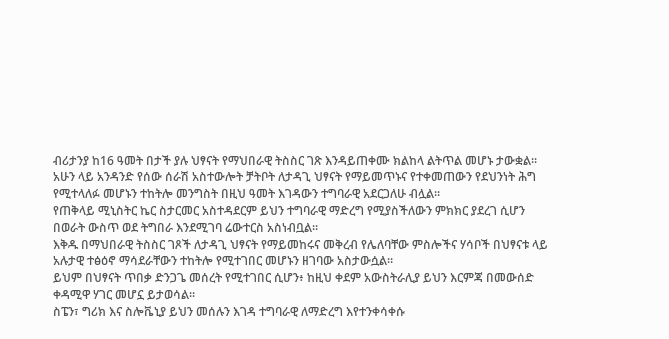ብሪታንያ ከ16 ዓመት በታች ያሉ ህፃናት የማህበራዊ ትስስር ገጽ እንዳይጠቀሙ ክልከላ ልትጥል መሆኑ ታውቋል።
አሁን ላይ አንዳንድ የሰው ሰራሽ አስተውሎት ቻትቦት ለታዳጊ ህፃናት የማይመጥኑና የተቀመጠውን የደህንነት ሕግ የሚተላለፉ መሆኑን ተከትሎ መንግስት በዚህ ዓመት እገዳውን ተግባራዊ አደርጋለሁ ብሏል።
የጠቅላይ ሚኒስትር ኬር ስታርመር አስተዳደርም ይህን ተግባራዊ ማድረግ የሚያስችለውን ምክክር ያደረገ ሲሆን በወራት ውስጥ ወደ ትግበራ እንደሚገባ ሬውተርስ አስነብቧል።
እቅዱ በማህበራዊ ትስስር ገጾች ለታዳጊ ህፃናት የማይመከሩና መቅረብ የሌለባቸው ምስሎችና ሃሳቦች በህፃናቱ ላይ አሉታዊ ተፅዕኖ ማሳደራቸውን ተከትሎ የሚተገበር መሆኑን ዘገባው አስታውሷል።
ይህም በህፃናት ጥበቃ ድንጋጌ መሰረት የሚተገበር ሲሆን፥ ከዚህ ቀደም አውስትራሊያ ይህን እርምጃ በመውሰድ ቀዳሚዋ ሃገር መሆኗ ይታወሳል።
ስፔን፣ ግሪክ እና ስሎቬኒያ ይህን መሰሉን እገዳ ተግባራዊ ለማድረግ እየተንቀሳቀሱ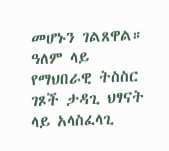መሆኑን ገልጸዋል።
ዓለም ላይ የማህበራዊ ትስስር ገጾች ታዳጊ ህፃናት ላይ አላስፈላጊ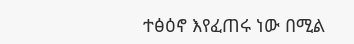ተፅዕኖ እየፈጠሩ ነው በሚል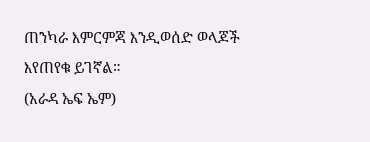ጠንካራ እምርምጃ እንዲወሰድ ወላጆች እየጠየቁ ይገኛል።
(አራዳ ኤፍ ኤም)